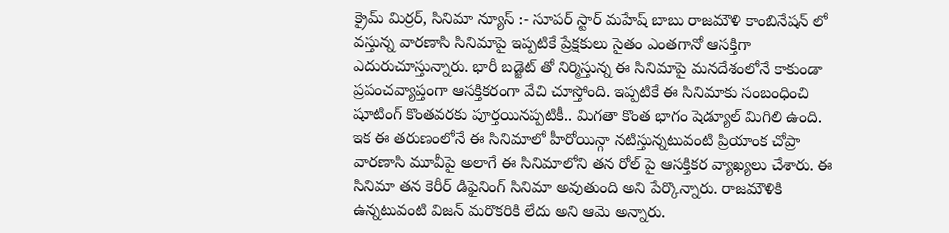క్రైమ్ మిర్రర్, సినిమా న్యూస్ :- సూపర్ స్టార్ మహేష్ బాబు రాజమౌళి కాంబినేషన్ లో వస్తున్న వారణాసి సినిమాపై ఇప్పటికే ప్రేక్షకులు సైతం ఎంతగానో ఆసక్తిగా ఎదురుచూస్తున్నారు. భారీ బడ్జెట్ తో నిర్మిస్తున్న ఈ సినిమాపై మనదేశంలోనే కాకుండా ప్రపంచవ్యాప్తంగా ఆసక్తికరంగా వేచి చూస్తోంది. ఇప్పటికే ఈ సినిమాకు సంబంధించి షూటింగ్ కొంతవరకు పూర్తయినప్పటికీ.. మిగతా కొంత భాగం షెడ్యూల్ మిగిలి ఉంది. ఇక ఈ తరుణంలోనే ఈ సినిమాలో హీరోయిన్గా నటిస్తున్నటువంటి ప్రియాంక చోప్రా వారణాసి మూవీపై అలాగే ఈ సినిమాలోని తన రోల్ పై ఆసక్తికర వ్యాఖ్యలు చేశారు. ఈ సినిమా తన కెరీర్ డిఫైనింగ్ సినిమా అవుతుంది అని పేర్కొన్నారు. రాజమౌళికి ఉన్నటువంటి విజన్ మరొకరికి లేదు అని ఆమె అన్నారు.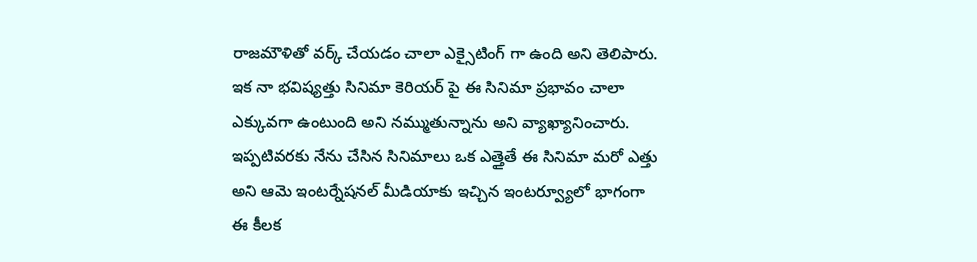రాజమౌళితో వర్క్ చేయడం చాలా ఎక్సైటింగ్ గా ఉంది అని తెలిపారు. ఇక నా భవిష్యత్తు సినిమా కెరియర్ పై ఈ సినిమా ప్రభావం చాలా ఎక్కువగా ఉంటుంది అని నమ్ముతున్నాను అని వ్యాఖ్యానించారు. ఇప్పటివరకు నేను చేసిన సినిమాలు ఒక ఎత్తైతే ఈ సినిమా మరో ఎత్తు అని ఆమె ఇంటర్నేషనల్ మీడియాకు ఇచ్చిన ఇంటర్వ్యూలో భాగంగా ఈ కీలక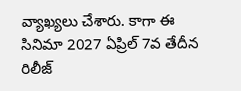వ్యాఖ్యలు చేశారు. కాగా ఈ సినిమా 2027 ఏప్రిల్ 7వ తేదీన రిలీజ్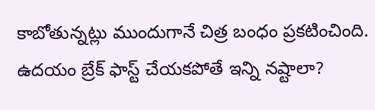కాబోతున్నట్లు ముందుగానే చిత్ర బంధం ప్రకటించింది.
ఉదయం బ్రేక్ ఫాస్ట్ చేయకపోతే ఇన్ని నష్టాలా?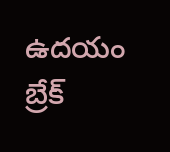ఉదయం బ్రేక్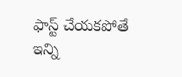ఫాస్ట్ చేయకపోతే ఇన్ని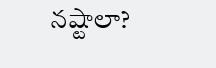నష్టాలా?